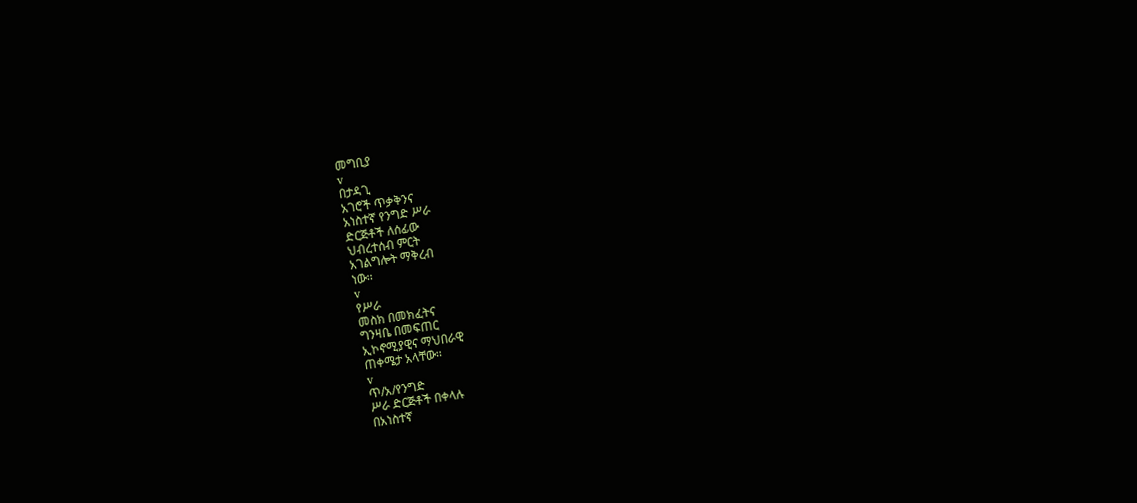መግቢያ
v
በታዳጊ
አገሮች ጥቃቅንና
አነስተኛ የንግድ ሥራ
ድርጅቶች ለሰፊው
ህብረተሰብ ምርት
አገልግሎት ማቅረብ
ነው፡፡
v
የሥራ
መስክ በመክፈትና
ግንዛቤ በመፍጠር
ኢኮኖሚያዊና ማህበራዊ
ጠቀሜታ አላቸው፡፡
v
ጥ/አ/የንግድ
ሥራ ድርጅቶች በቀላሉ
በአነስተኛ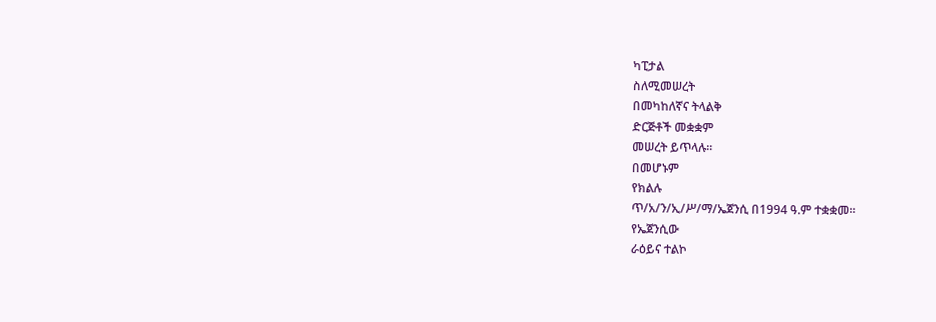ካፒታል
ስለሚመሠረት
በመካከለኛና ትላልቅ
ድርጅቶች መቋቋም
መሠረት ይጥላሉ፡፡
በመሆኑም
የክልሉ
ጥ/አ/ን/ኢ/ሥ/ማ/ኤጀንሲ በ1994 ዓ.ም ተቋቋመ፡፡
የኤጀንሲው
ራዕይና ተልኮ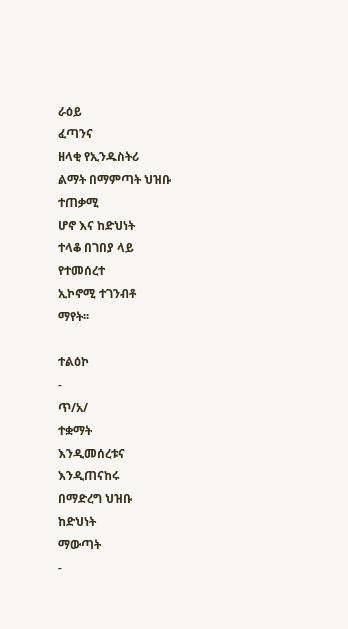ራዕይ
ፈጣንና
ዘላቂ የኢንዱስትሪ
ልማት በማምጣት ህዝቡ
ተጠቃሚ
ሆኖ እና ከድህነት
ተላቆ በገበያ ላይ
የተመሰረተ
ኢኮኖሚ ተገንብቶ
ማየት፡፡

ተልዕኮ
-
ጥ/አ/
ተቋማት
እንዲመሰረቱና
እንዲጠናከሩ
በማድረግ ህዝቡ
ከድህነት
ማውጣት
-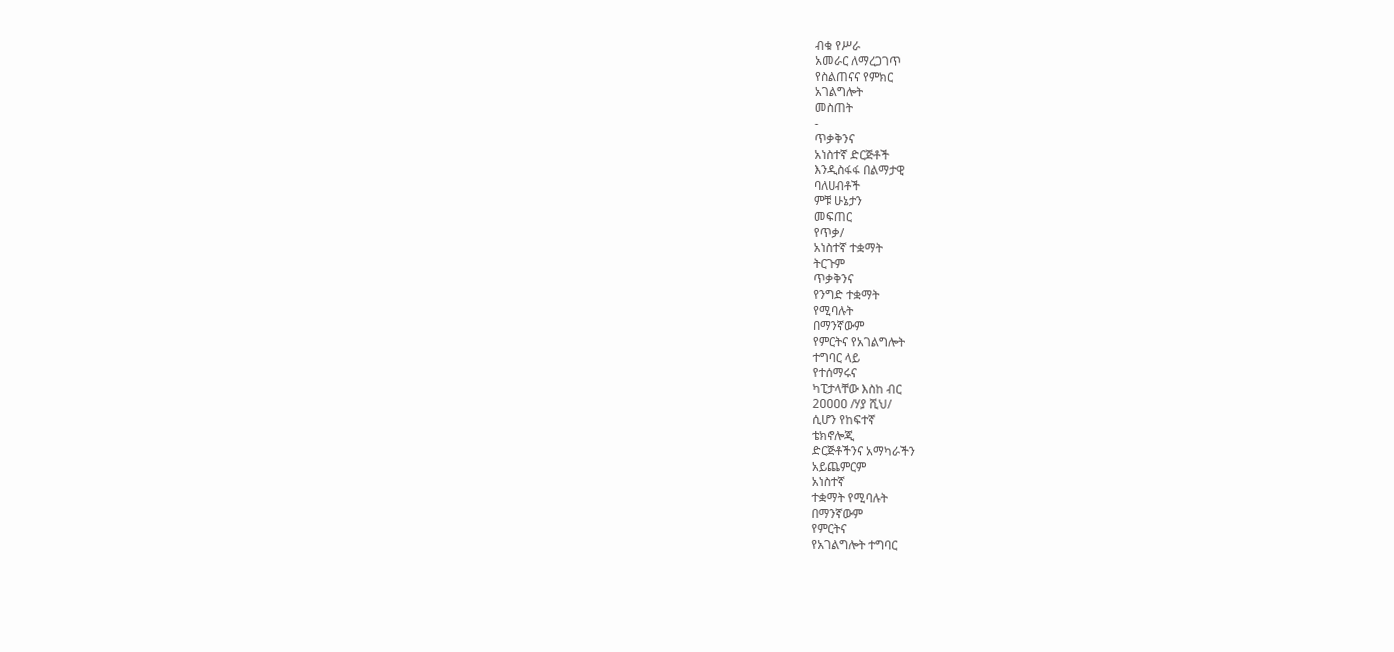ብቁ የሥራ
አመራር ለማረጋገጥ
የስልጠናና የምክር
አገልግሎት
መስጠት
-
ጥቃቅንና
አነስተኛ ድርጅቶች
እንዲስፋፋ በልማታዊ
ባለሀብቶች
ምቹ ሁኔታን
መፍጠር
የጥቃ/
አነስተኛ ተቋማት
ትርጉም
ጥቃቅንና
የንግድ ተቋማት
የሚባሉት
በማንኛውም
የምርትና የአገልግሎት
ተግባር ላይ
የተሰማሩና
ካፒታላቸው እስከ ብር
2ዐዐዐዐ /ሃያ ሺህ/
ሲሆን የከፍተኛ
ቴክኖሎጂ
ድርጅቶችንና አማካራችን
አይጨምርም
አነስተኛ
ተቋማት የሚባሉት
በማንኛውም
የምርትና
የአገልግሎት ተግባር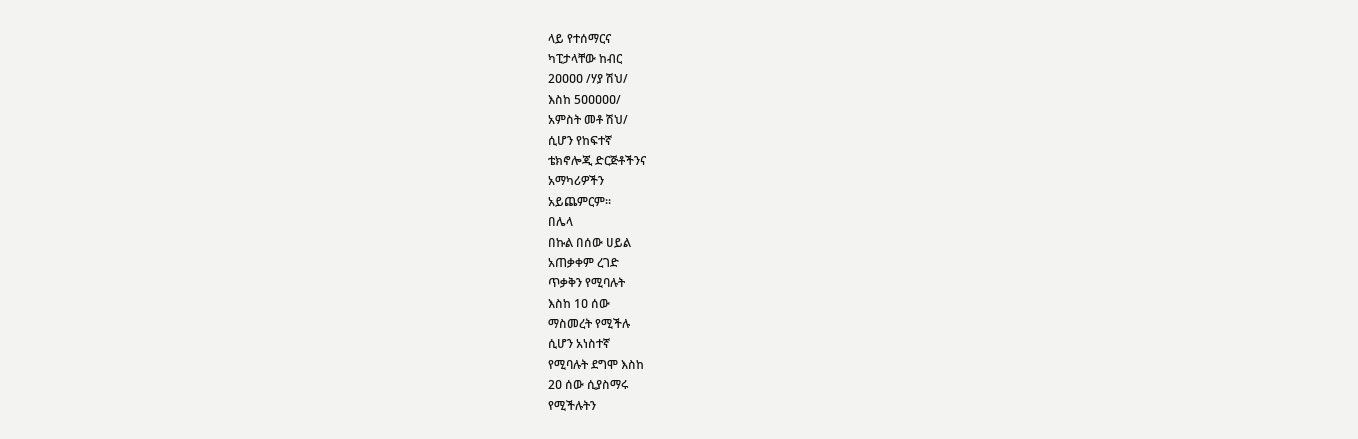ላይ የተሰማርና
ካፒታላቸው ከብር
2ዐዐዐዐ /ሃያ ሽህ/
እስከ 5ዐዐዐዐዐ/
አምስት መቶ ሽህ/
ሲሆን የከፍተኛ
ቴክኖሎጂ ድርጅቶችንና
አማካሪዎችን
አይጨምርም፡፡
በሌላ
በኩል በሰው ሀይል
አጠቃቀም ረገድ
ጥቃቅን የሚባሉት
እስከ 1ዐ ሰው
ማስመረት የሚችሉ
ሲሆን አነስተኛ
የሚባሉት ደግሞ እስከ
2ዐ ሰው ሲያስማሩ
የሚችሉትን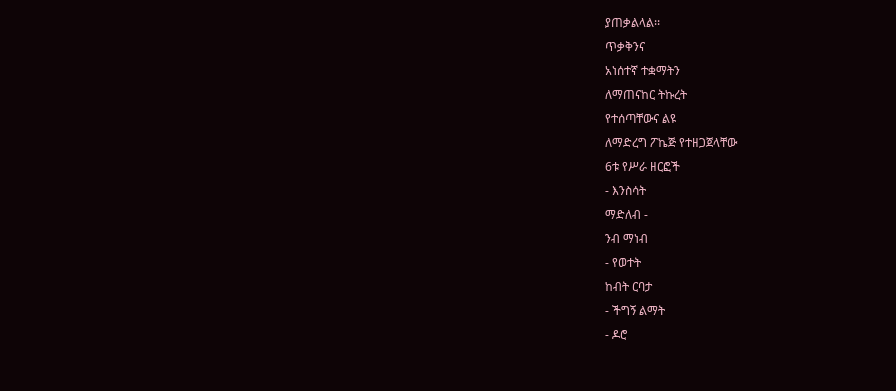ያጠቃልላል፡፡
ጥቃቅንና
አነሰተኛ ተቋማትን
ለማጠናከር ትኩረት
የተሰጣቸውና ልዩ
ለማድረግ ፖኬጅ የተዘጋጀላቸው
6ቱ የሥራ ዘርፎች
- እንስሳት
ማድለብ -
ንብ ማነብ
- የወተት
ከብት ርባታ
- ችግኝ ልማት
- ዶሮ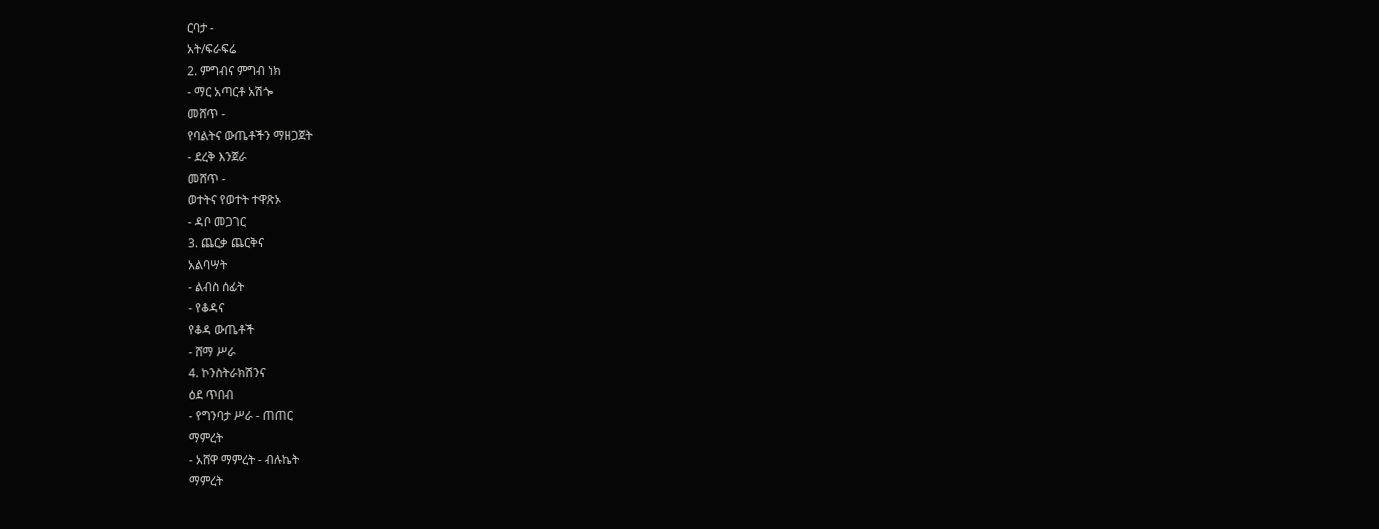ርባታ -
አት/ፍራፍሬ
2. ምግብና ምግብ ነክ
- ማር አጣርቶ አሽጐ
መሸጥ -
የባልትና ውጤቶችን ማዘጋጀት
- ደረቅ እንጀራ
መሸጥ -
ወተትና የወተት ተዋጽኦ
- ዳቦ መጋገር
3. ጨርቃ ጨርቅና
አልባሣት
- ልብስ ሰፊት
- የቆዳና
የቆዳ ውጤቶች
- ሸማ ሥራ
4. ኮንስትራክሽንና
ዕደ ጥበብ
- የግንባታ ሥራ - ጠጠር
ማምረት
- አሸዋ ማምረት - ብሉኬት
ማምረት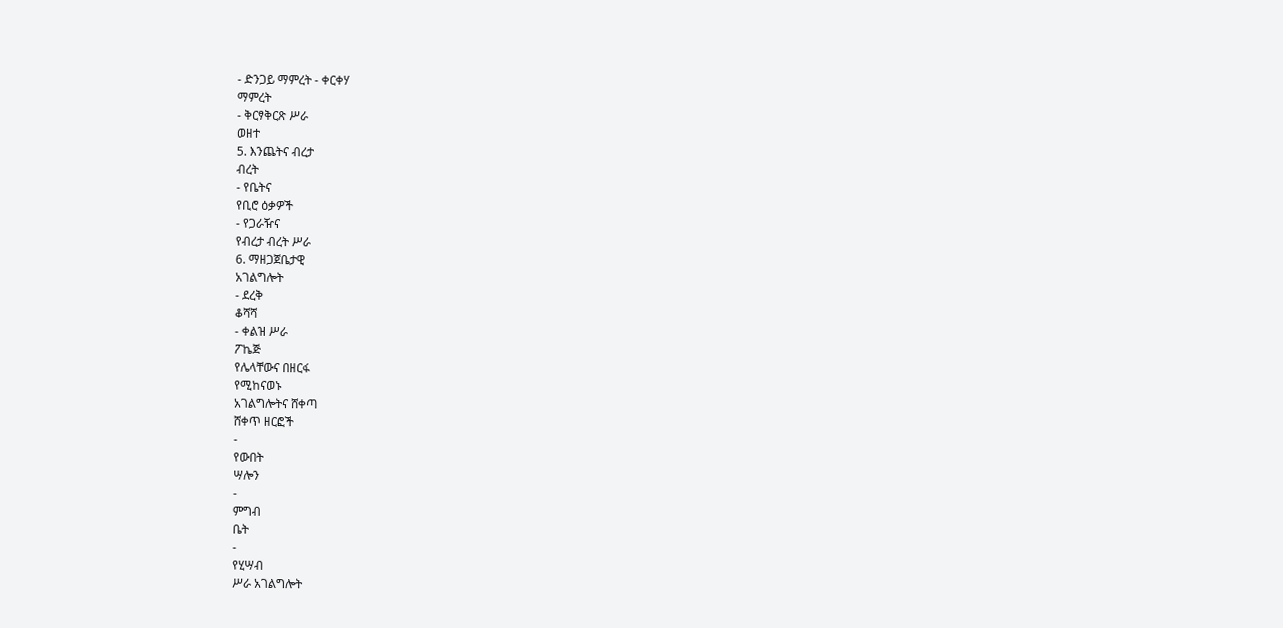- ድንጋይ ማምረት - ቀርቀሃ
ማምረት
- ቅርፃቅርጽ ሥራ
ወዘተ
5. እንጨትና ብረታ
ብረት
- የቤትና
የቢሮ ዕቃዎች
- የጋራዥና
የብረታ ብረት ሥራ
6. ማዘጋጀቤታዊ
አገልግሎት
- ደረቅ
ቆሻሻ
- ቀልዝ ሥራ
ፖኬጅ
የሌላቸውና በዘርፋ
የሚከናወኑ
አገልግሎትና ሸቀጣ
ሸቀጥ ዘርፎች
-
የውበት
ሣሎን
-
ምግብ
ቤት
-
የሂሣብ
ሥራ አገልግሎት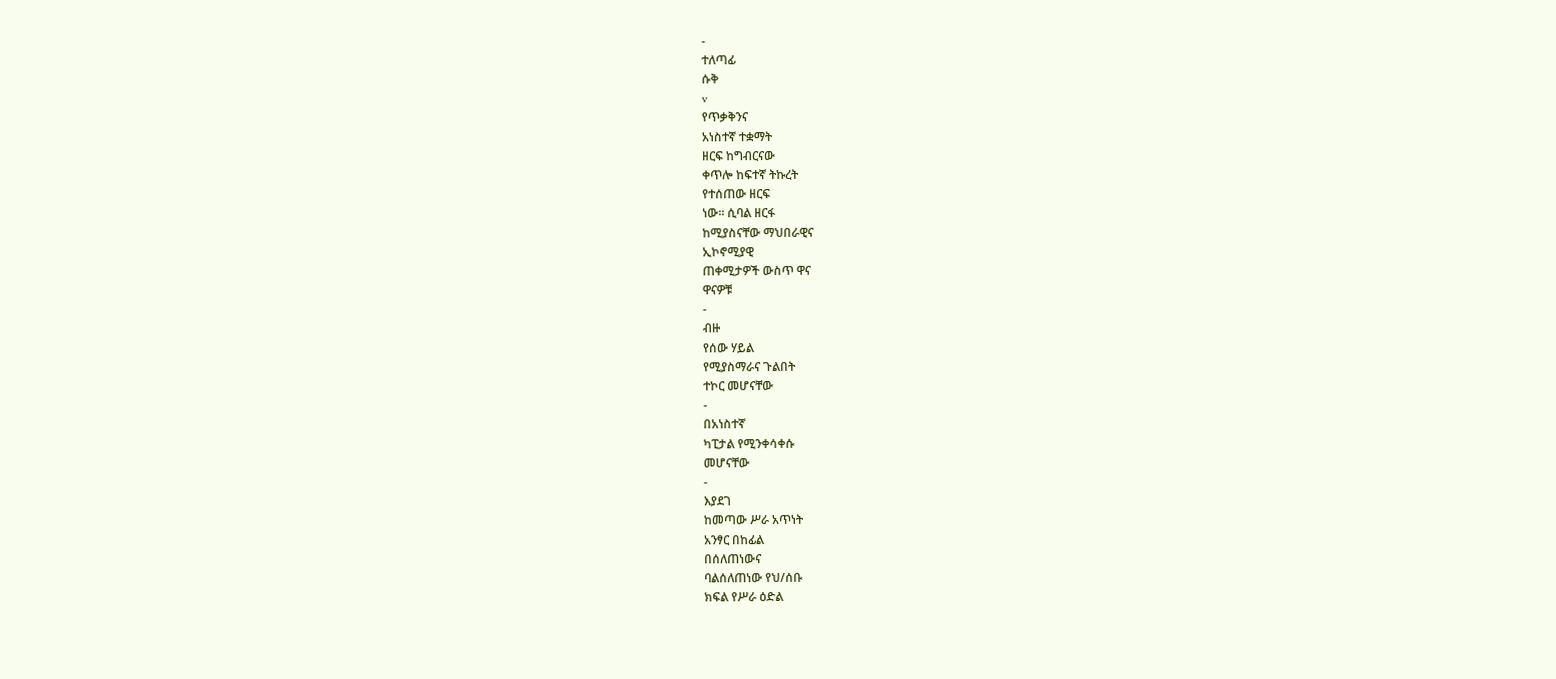-
ተለጣፊ
ሱቅ
v
የጥቃቅንና
አነስተኛ ተቋማት
ዘርፍ ከግብርናው
ቀጥሎ ከፍተኛ ትኩረት
የተሰጠው ዘርፍ
ነው፡፡ ሲባል ዘርፋ
ከሚያስናቸው ማህበራዊና
ኢኮኖሚያዊ
ጠቀሚታዎች ውስጥ ዋና
ዋናዎቹ
-
ብዙ
የሰው ሃይል
የሚያስማራና ጉልበት
ተኮር መሆናቸው
-
በአነስተኛ
ካፒታል የሚንቀሳቀሱ
መሆናቸው
-
እያደገ
ከመጣው ሥራ አጥነት
አንፃር በከፊል
በሰለጠነውና
ባልሰለጠነው የህ/ሰቡ
ክፍል የሥራ ዕድል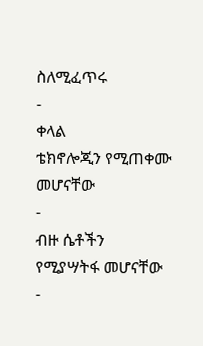ስለሚፈጥሩ
-
ቀላል
ቴክኖሎጂን የሚጠቀሙ
መሆናቸው
-
ብዙ ሴቶችን
የሚያሣትፋ መሆናቸው
-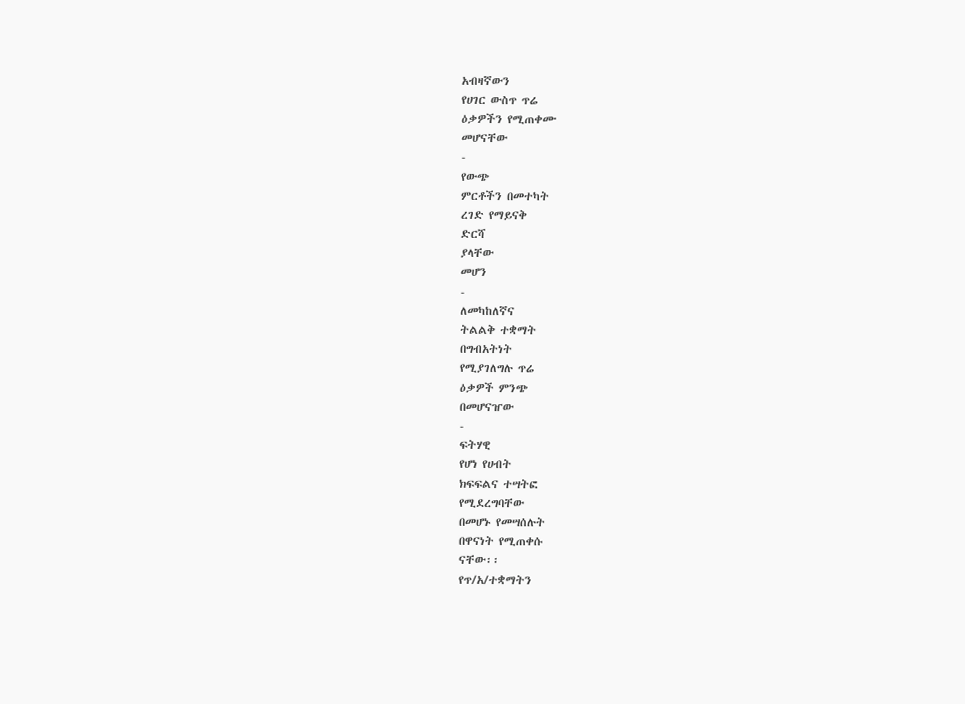አብዛኛውን
የሀገር ውስጥ ጥሬ
ዕቃዎችን የሚጠቀሙ
መሆናቸው
-
የውጭ
ምርቶችን በመተካት
ረገድ የማይናቅ
ድርሻ
ያላቸው
መሆን
-
ለመካከለኛና
ትልልቅ ተቋማት
በግብአትነት
የሚያገለግሉ ጥሬ
ዕቃዎች ምንጭ
በመሆናዠው
-
ፍትሃዊ
የሆነ የሀብት
ክፍፍልና ተሣትፎ
የሚደረግባቸው
በመሆኑ የመሣሰሉት
በዋናነት የሚጠቀሱ
ናቸው፡፡
የጥ/አ/ተቋማትን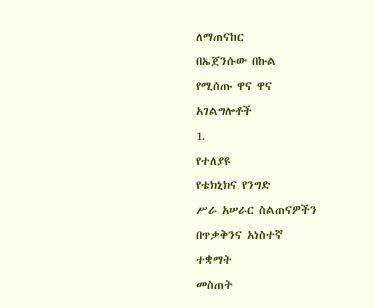ለማጠናከር
በኤጀንሱው በኩል
የሚሰጡ ዋና ዋና
አገልግሎቶች
1.
የተለያዩ
የቴክኒክና የንግድ
ሥራ አሠራር ስልጠናዎችን
በጥቃቅንና አነስተኛ
ተቋማት
መስጠት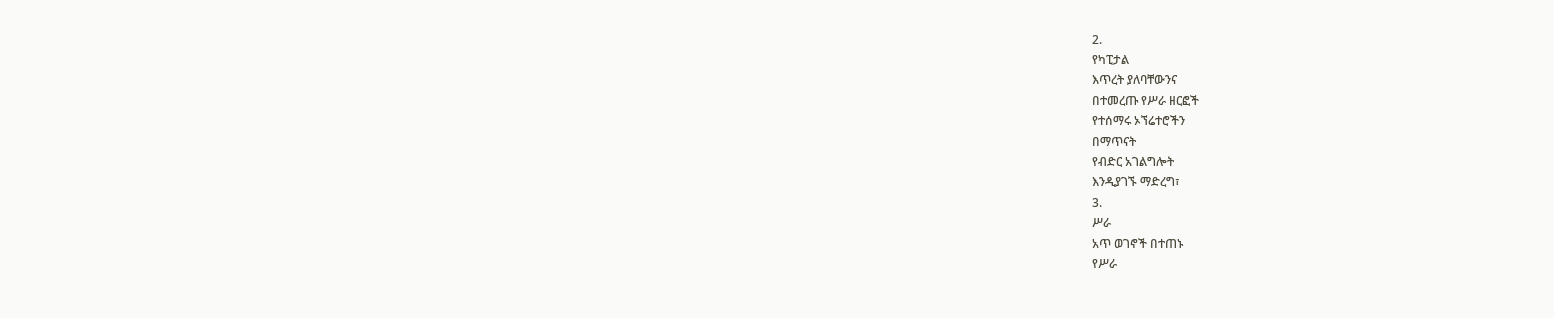2.
የካፒታል
እጥረት ያለባቸውንና
በተመረጡ የሥራ ዘርፎች
የተሰማሩ ኦኘሬተሮችን
በማጥናት
የብድር አገልግሎት
እንዲያገኙ ማድረግ፣
3.
ሥራ
አጥ ወገኖች በተጠኑ
የሥራ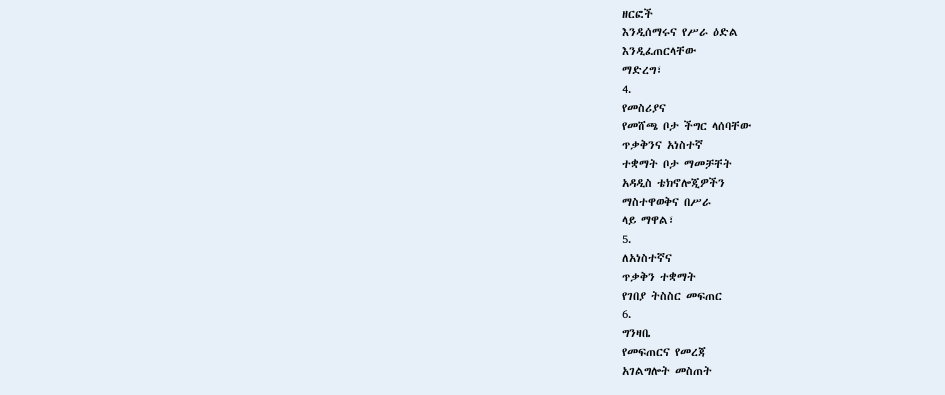ዘርፎች
እንዲሰማሩና የሥራ ዕድል
እንዲፈጠርላቸው
ማድረግ፣
4.
የመስሪያና
የመሸጫ ቦታ ችግር ላሰባቸው
ጥቃቅንና አነስተኛ
ተቋማት ቦታ ማመቻቸት
አዳዲስ ቴክኖሎጂዎችን
ማስተዋወቅና በሥራ
ላይ ማዋል፣
5.
ለአነስተኛና
ጥቃቅን ተቋማት
የገበያ ትስስር መፍጠር
6.
ግንዛቤ
የመፍጠርና የመረጃ
አገልግሎት መስጠት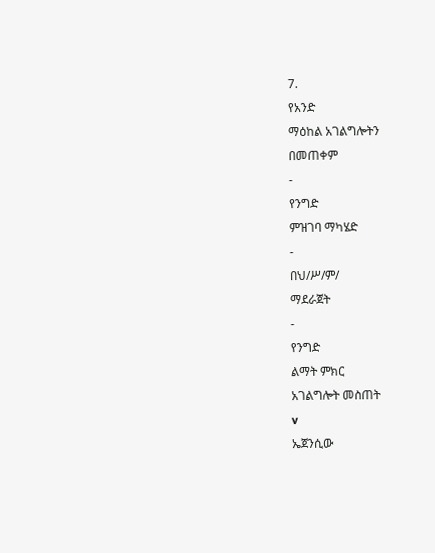7.
የአንድ
ማዕከል አገልግሎትን
በመጠቀም
-
የንግድ
ምዝገባ ማካሄድ
-
በህ/ሥ/ም/
ማደራጀት
-
የንግድ
ልማት ምክር
አገልግሎት መስጠት
v
ኤጀንሲው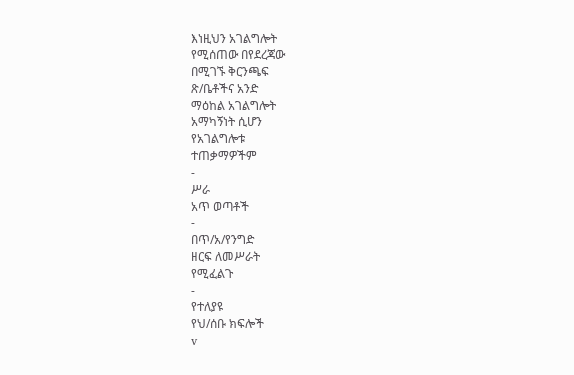እነዚህን አገልግሎት
የሚሰጠው በየደረጃው
በሚገኙ ቅርንጫፍ
ጽ/ቤቶችና አንድ
ማዕከል አገልግሎት
አማካኝነት ሲሆን
የአገልግሎቱ
ተጠቃማዎችም
-
ሥራ
አጥ ወጣቶች
-
በጥ/አ/የንግድ
ዘርፍ ለመሥራት
የሚፈልጉ
-
የተለያዩ
የህ/ሰቡ ክፍሎች
v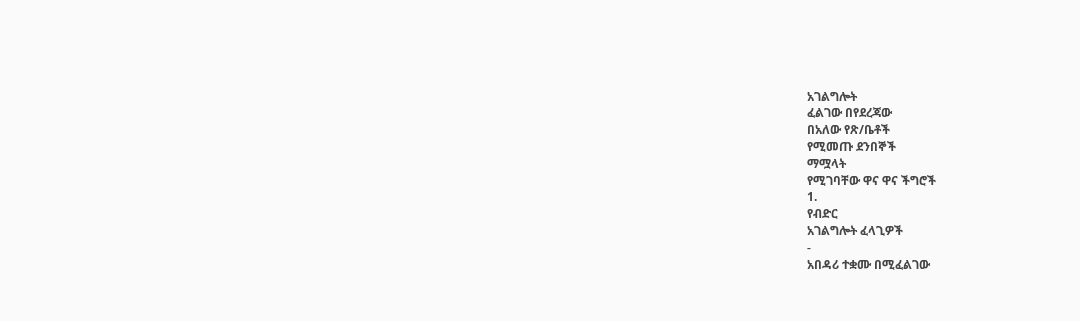አገልግሎት
ፈልገው በየደረጃው
በአለው የጽ/ቤቶች
የሚመጡ ደንበኞች
ማሟላት
የሚገባቸው ዋና ዋና ችግሮች
1.
የብድር
አገልግሎት ፈላጊዎች
-
አበዳሪ ተቋሙ በሚፈልገው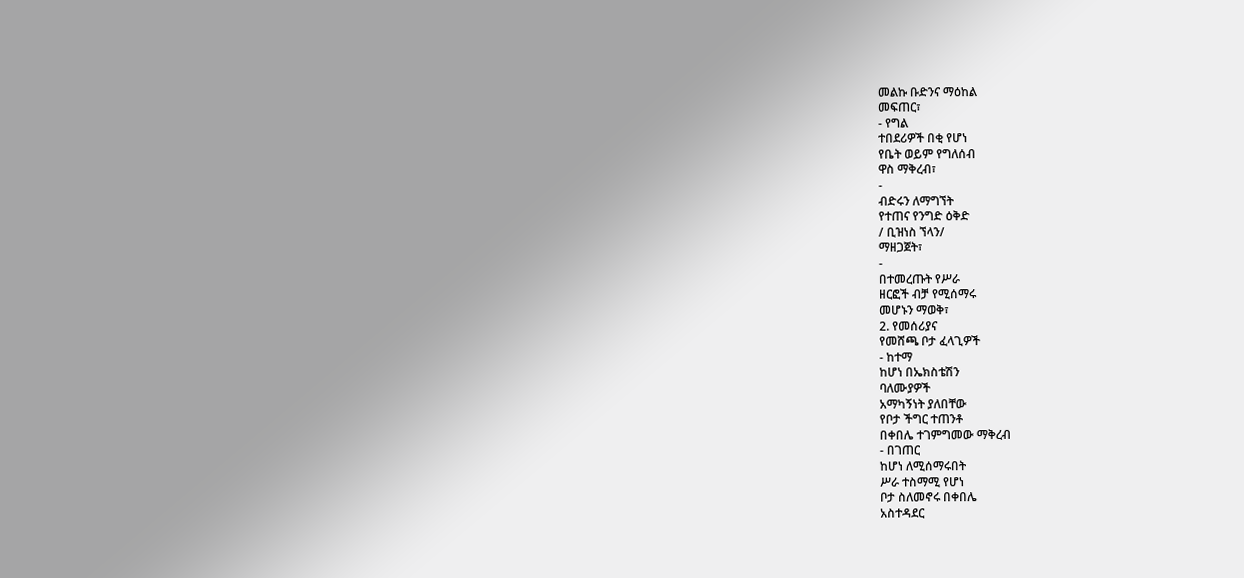መልኩ ቡድንና ማዕከል
መፍጠር፣
- የግል
ተበደሪዎች በቂ የሆነ
የቤት ወይም የግለሰብ
ዋስ ማቅረብ፣
-
ብድሩን ለማግኘት
የተጠና የንግድ ዕቅድ
/ ቢዝነስ ኘላን/
ማዘጋጀት፣
-
በተመረጡት የሥራ
ዘርፎች ብቻ የሚሰማሩ
መሆኑን ማወቅ፣
2. የመሰሪያና
የመሸጫ ቦታ ፈላጊዎች
- ከተማ
ከሆነ በኤክስቴሽን
ባለሙያዎች
አማካኝነት ያለበቸው
የቦታ ችግር ተጠንቶ
በቀበሌ ተገምግመው ማቅረብ
- በገጠር
ከሆነ ለሚሰማሩበት
ሥራ ተስማሚ የሆነ
ቦታ ስለመኖሩ በቀበሌ
አስተዳደር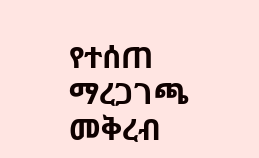የተሰጠ
ማረጋገጫ መቅረብ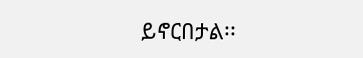ይኖርበታል፡፡